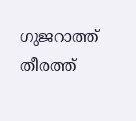ഗുജറാത്ത് തീരത്ത്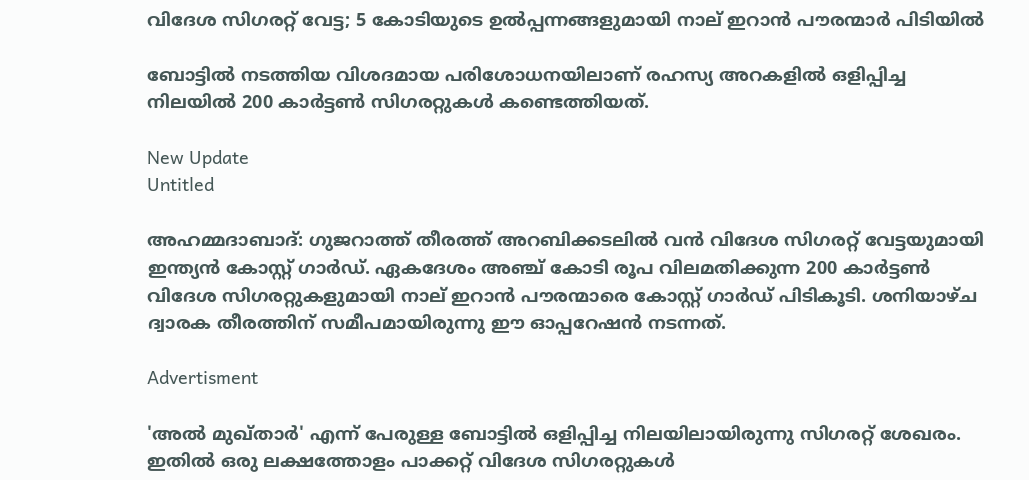വിദേശ സിഗരറ്റ് വേട്ട; 5 കോടിയുടെ ഉൽപ്പന്നങ്ങളുമായി നാല് ഇറാൻ പൗരന്മാർ പിടിയിൽ

ബോട്ടില്‍ നടത്തിയ വിശദമായ പരിശോധനയിലാണ് രഹസ്യ അറകളില്‍ ഒളിപ്പിച്ച നിലയില്‍ 200 കാര്‍ട്ടണ്‍ സിഗരറ്റുകള്‍ കണ്ടെത്തിയത്.

New Update
Untitled

അഹമ്മദാബാദ്: ഗുജറാത്ത് തീരത്ത് അറബിക്കടലില്‍ വന്‍ വിദേശ സിഗരറ്റ് വേട്ടയുമായി ഇന്ത്യന്‍ കോസ്റ്റ് ഗാര്‍ഡ്. ഏകദേശം അഞ്ച് കോടി രൂപ വിലമതിക്കുന്ന 200 കാര്‍ട്ടണ്‍ വിദേശ സിഗരറ്റുകളുമായി നാല് ഇറാന്‍ പൗരന്മാരെ കോസ്റ്റ് ഗാര്‍ഡ് പിടികൂടി. ശനിയാഴ്ച ദ്വാരക തീരത്തിന് സമീപമായിരുന്നു ഈ ഓപ്പറേഷന്‍ നടന്നത്.

Advertisment

'അല്‍ മുഖ്താര്‍' എന്ന് പേരുള്ള ബോട്ടില്‍ ഒളിപ്പിച്ച നിലയിലായിരുന്നു സിഗരറ്റ് ശേഖരം. ഇതില്‍ ഒരു ലക്ഷത്തോളം പാക്കറ്റ് വിദേശ സിഗരറ്റുകള്‍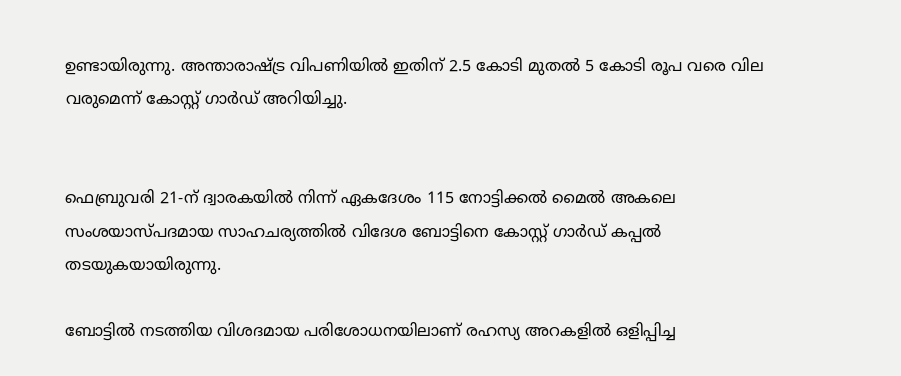ഉണ്ടായിരുന്നു. അന്താരാഷ്ട്ര വിപണിയില്‍ ഇതിന് 2.5 കോടി മുതല്‍ 5 കോടി രൂപ വരെ വില വരുമെന്ന് കോസ്റ്റ് ഗാര്‍ഡ് അറിയിച്ചു.


ഫെബ്രുവരി 21-ന് ദ്വാരകയില്‍ നിന്ന് ഏകദേശം 115 നോട്ടിക്കല്‍ മൈല്‍ അകലെ സംശയാസ്പദമായ സാഹചര്യത്തില്‍ വിദേശ ബോട്ടിനെ കോസ്റ്റ് ഗാര്‍ഡ് കപ്പല്‍ തടയുകയായിരുന്നു.

ബോട്ടില്‍ നടത്തിയ വിശദമായ പരിശോധനയിലാണ് രഹസ്യ അറകളില്‍ ഒളിപ്പിച്ച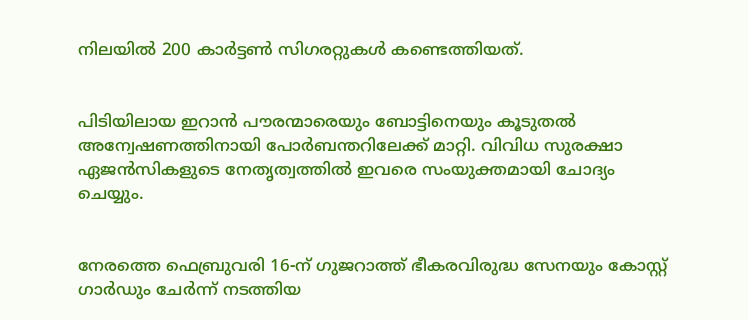നിലയില്‍ 200 കാര്‍ട്ടണ്‍ സിഗരറ്റുകള്‍ കണ്ടെത്തിയത്.


പിടിയിലായ ഇറാന്‍ പൗരന്മാരെയും ബോട്ടിനെയും കൂടുതല്‍ അന്വേഷണത്തിനായി പോര്‍ബന്തറിലേക്ക് മാറ്റി. വിവിധ സുരക്ഷാ ഏജന്‍സികളുടെ നേതൃത്വത്തില്‍ ഇവരെ സംയുക്തമായി ചോദ്യം ചെയ്യും.


നേരത്തെ ഫെബ്രുവരി 16-ന് ഗുജറാത്ത് ഭീകരവിരുദ്ധ സേനയും കോസ്റ്റ് ഗാര്‍ഡും ചേര്‍ന്ന് നടത്തിയ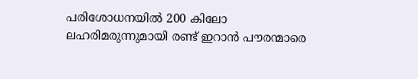പരിശോധനയില്‍ 200 കിലോ ലഹരിമരുന്നുമായി രണ്ട് ഇറാന്‍ പൗരന്മാരെ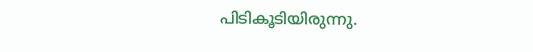പിടികൂടിയിരുന്നു.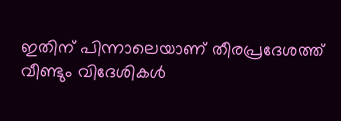ഇതിന് പിന്നാലെയാണ് തീരപ്രദേശത്ത് വീണ്ടും വിദേശികള്‍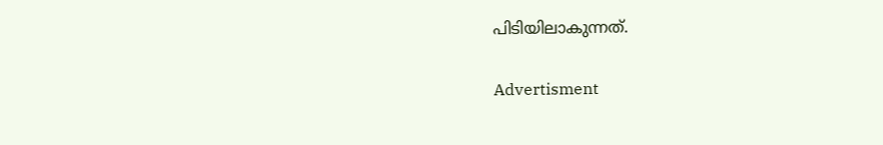പിടിയിലാകുന്നത്.

Advertisment